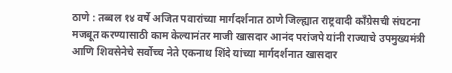ठाणे : तब्बल १४ वर्षे अजित पवारांच्या मार्गदर्शनात ठाणे जिल्ह्यात राष्ट्रवादी काँग्रेसची संघटना मजबूत करण्यासाठी काम केल्यानंतर माजी खासदार आनंद परांजपे यांनी राज्याचे उपमुख्यमंत्री आणि शिवसेनेचे सर्वोच्च नेते एकनाथ शिंदे यांच्या मार्गदर्शनात खासदार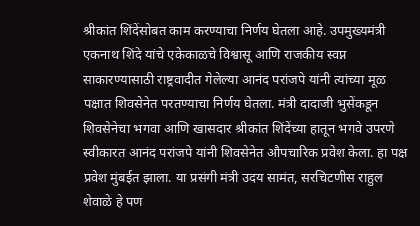श्रीकांत शिंदेंसोबत काम करण्याचा निर्णय घेतला आहे. उपमुख्यमंत्री एकनाथ शिंदे यांचे एकेकाळचे विश्वासू आणि राजकीय स्वप्न साकारण्यासाठी राष्ट्रवादीत गेलेल्या आनंद परांजपे यांनी त्यांच्या मूळ पक्षात शिवसेनेत परतण्याचा निर्णय घेतला. मंत्री दादाजी भुसेंकडून शिवसेनेचा भगवा आणि खासदार श्रीकांत शिंदेंच्या हातून भगवे उपरणे स्वीकारत आनंद परांजपे यांनी शिवसेनेत औपचारिक प्रवेश केला. हा पक्ष प्रवेश मुंबईत झाला. या प्रसंगी मंत्री उदय सामंत, सरचिटणीस राहुल शेवाळे हे पण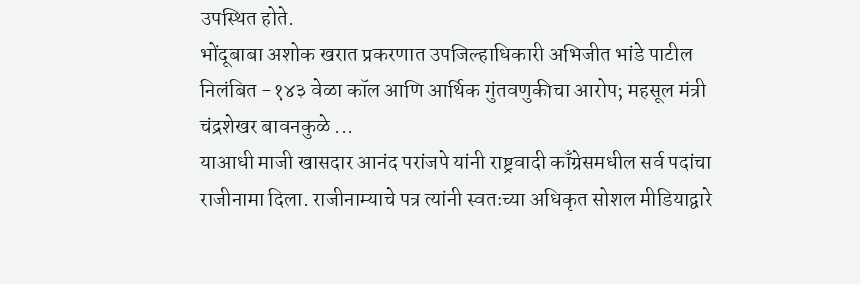उपस्थित होते.
भोंदूबाबा अशोक खरात प्रकरणात उपजिल्हाधिकारी अभिजीत भांडे पाटील निलंबित -१४३ वेळा कॉल आणि आर्थिक गुंतवणुकीचा आरोप; महसूल मंत्री चंद्रशेखर बावनकुळे ...
याआधी माजी खासदार आनंद परांजपे यांनी राष्ट्रवादी काँग्रेसमधील सर्व पदांचा राजीनामा दिला. राजीनाम्याचे पत्र त्यांनी स्वतःच्या अधिकृत सोशल मीडियाद्वारे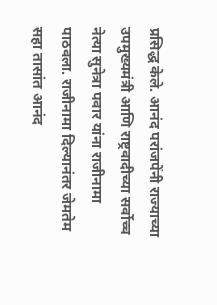प्रसिद्ध केले. आनंद परांजपेंनी राज्याच्या उपमुख्यमंत्री आणि राष्ट्रवादीच्या सर्वोच्च नेत्या सुनेत्रा पवार यांना राजीनामा पाठवला. राजीनामा दिल्यानंतर जेमतेम सहा तासांत आनंद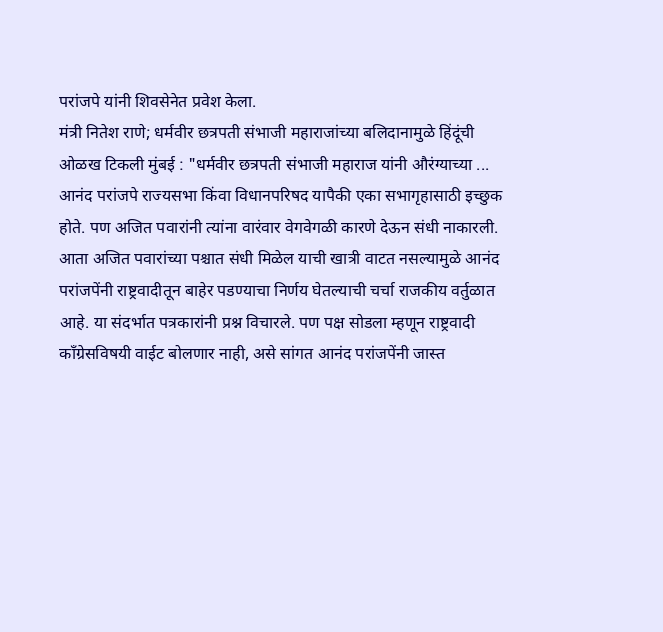परांजपे यांनी शिवसेनेत प्रवेश केला.
मंत्री नितेश राणे; धर्मवीर छत्रपती संभाजी महाराजांच्या बलिदानामुळे हिंदूंची ओळख टिकली मुंबई : "धर्मवीर छत्रपती संभाजी महाराज यांनी औरंग्याच्या ...
आनंद परांजपे राज्यसभा किंवा विधानपरिषद यापैकी एका सभागृहासाठी इच्छुक होते. पण अजित पवारांनी त्यांना वारंवार वेगवेगळी कारणे देऊन संधी नाकारली. आता अजित पवारांच्या पश्चात संधी मिळेल याची खात्री वाटत नसल्यामुळे आनंद परांजपेंनी राष्ट्रवादीतून बाहेर पडण्याचा निर्णय घेतल्याची चर्चा राजकीय वर्तुळात आहे. या संदर्भात पत्रकारांनी प्रश्न विचारले. पण पक्ष सोडला म्हणून राष्ट्रवादी काँग्रेसविषयी वाईट बोलणार नाही, असे सांगत आनंद परांजपेंनी जास्त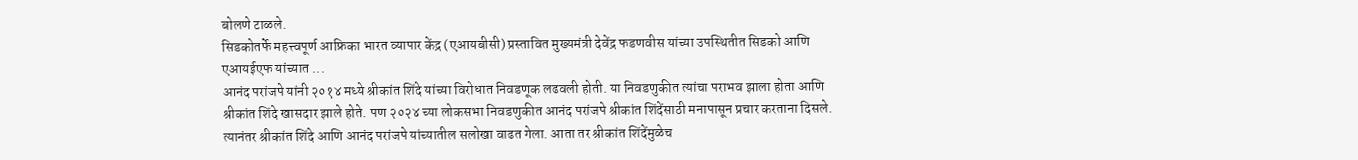बोलणे टाळले.
सिडकोतर्फे महत्त्वपूर्ण आफ्रिका भारत व्यापार केंद्र (एआयबीसी) प्रस्तावित मुख्यमंत्री देवेंद्र फडणवीस यांच्या उपस्थितीत सिडको आणि एआयईएफ यांच्यात ...
आनंद परांजपे यांनी २०१४ मध्ये श्रीकांत शिंदे यांच्या विरोधात निवडणूक लढवली होती. या निवडणुकीत त्यांचा पराभव झाला होता आणि श्रीकांत शिंदे खासदार झाले होते. पण २०२४ च्या लोकसभा निवडणुकीत आनंद परांजपे श्रीकांत शिंदेंसाठी मनापासून प्रचार करताना दिसले. त्यानंतर श्रीकांत शिंदे आणि आनंद परांजपे यांच्यातील सलोखा वाढत गेला. आता तर श्रीकांत शिंदेंमुळेच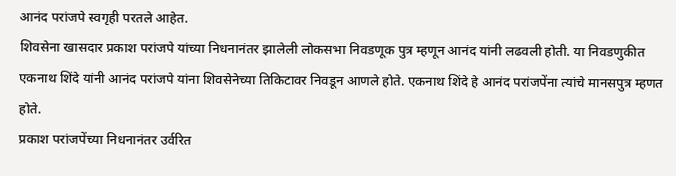आनंद परांजपे स्वगृही परतले आहेत.
शिवसेना खासदार प्रकाश परांजपे यांच्या निधनानंतर झालेली लोकसभा निवडणूक पुत्र म्हणून आनंद यांनी लढवली होती. या निवडणुकीत एकनाथ शिंदे यांनी आनंद परांजपे यांना शिवसेनेच्या तिकिटावर निवडून आणले होते. एकनाथ शिंदे हे आनंद परांजपेंना त्यांचे मानसपुत्र म्हणत होते.
प्रकाश परांजपेंच्या निधनानंतर उर्वरित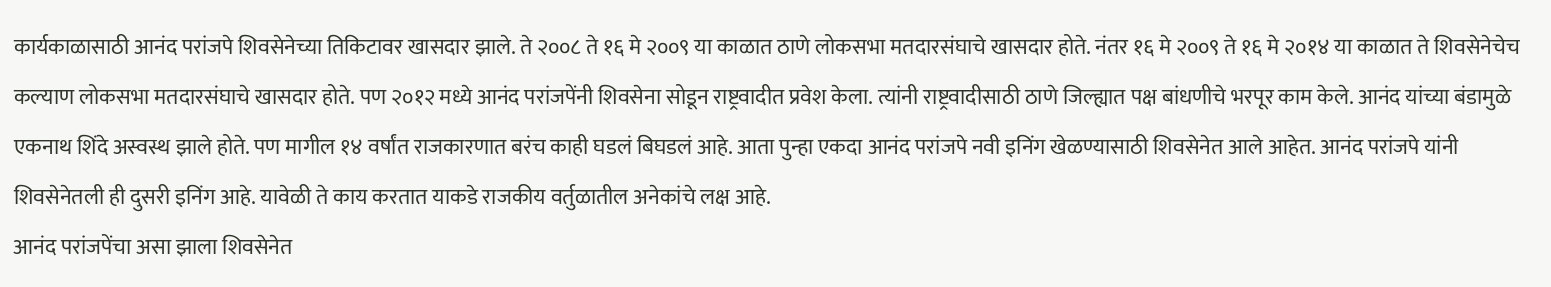कार्यकाळासाठी आनंद परांजपे शिवसेनेच्या तिकिटावर खासदार झाले. ते २००८ ते १६ मे २००९ या काळात ठाणे लोकसभा मतदारसंघाचे खासदार होते. नंतर १६ मे २००९ ते १६ मे २०१४ या काळात ते शिवसेनेचेच कल्याण लोकसभा मतदारसंघाचे खासदार होते. पण २०१२ मध्ये आनंद परांजपेंनी शिवसेना सोडून राष्ट्रवादीत प्रवेश केला. त्यांनी राष्ट्रवादीसाठी ठाणे जिल्ह्यात पक्ष बांधणीचे भरपूर काम केले. आनंद यांच्या बंडामुळे एकनाथ शिंदे अस्वस्थ झाले होते. पण मागील १४ वर्षांत राजकारणात बरंच काही घडलं बिघडलं आहे. आता पुन्हा एकदा आनंद परांजपे नवी इनिंग खेळण्यासाठी शिवसेनेत आले आहेत. आनंद परांजपे यांनी शिवसेनेतली ही दुसरी इनिंग आहे. यावेळी ते काय करतात याकडे राजकीय वर्तुळातील अनेकांचे लक्ष आहे.
आनंद परांजपेंचा असा झाला शिवसेनेत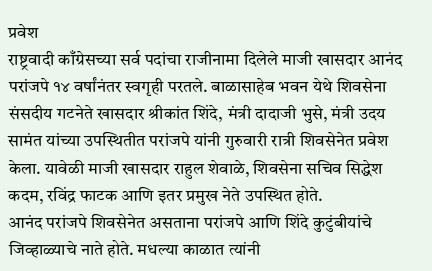प्रवेश
राष्ट्रवादी काँग्रेसच्या सर्व पदांचा राजीनामा दिलेले माजी खासदार आनंद परांजपे १४ वर्षांनंतर स्वगृही परतले. बाळासाहेब भवन येथे शिवसेना संसदीय गटनेते खासदार श्रीकांत शिंदे, मंत्री दादाजी भुसे, मंत्री उदय सामंत यांच्या उपस्थितीत परांजपे यांनी गुरुवारी रात्री शिवसेनेत प्रवेश केला. यावेळी माजी खासदार राहुल शेवाळे, शिवसेना सचिव सिद्धेश कदम, रविंद्र फाटक आणि इतर प्रमुख नेते उपस्थित होते.
आनंद परांजपे शिवसेनेत असताना परांजपे आणि शिंदे कुटुंबीयांचे जिव्हाळ्याचे नाते होते. मधल्या काळात त्यांनी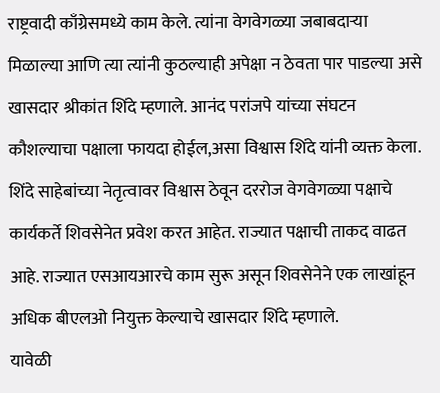राष्ट्रवादी काँग्रेसमध्ये काम केले. त्यांना वेगवेगळ्या जबाबदाऱ्या मिळाल्या आणि त्या त्यांनी कुठल्याही अपेक्षा न ठेवता पार पाडल्या असे खासदार श्रीकांत शिंदे म्हणाले. आनंद परांजपे यांच्या संघटन कौशल्याचा पक्षाला फायदा होईल,असा विश्वास शिंदे यांनी व्यक्त केला. शिंदे साहेबांच्या नेतृत्वावर विश्वास ठेवून दररोज वेगवेगळ्या पक्षाचे कार्यकर्ते शिवसेनेत प्रवेश करत आहेत. राज्यात पक्षाची ताकद वाढत आहे. राज्यात एसआयआरचे काम सुरू असून शिवसेनेने एक लाखांहून अधिक बीएलओ नियुक्त केल्याचे खासदार शिंदे म्हणाले.
यावेळी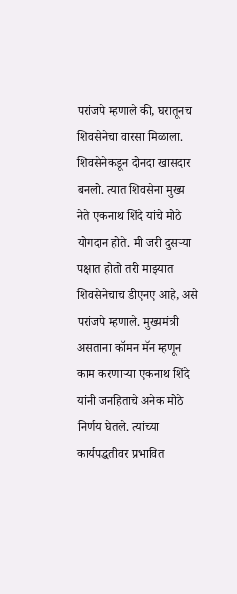परांजपे म्हणाले की, घरातूनच शिवसेनेचा वारसा मिळाला. शिवसेनेकडून दोनदा खासदार बनलो. त्यात शिवसेना मुख्य नेते एकनाथ शिंदे यांचे मोठे योगदान होते. मी जरी दुसऱ्या पक्षात होतो तरी माझ्यात शिवसेनेचाच डीएनए आहे, असे परांजपे म्हणाले. मुख्यमंत्री असताना कॉमन मॅन म्हणून काम करणाऱ्या एकनाथ शिंदे यांनी जनहिताचे अनेक मोठे निर्णय घेतले. त्यांच्या कार्यपद्धतीवर प्रभावित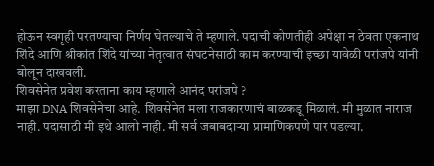होऊन स्वगृही परतण्याचा निर्णय घेतल्याचे ते म्हणाले. पदाची कोणतीही अपेक्षा न ठेवता एकनाथ शिंदे आणि श्रीकांत शिंदे यांच्या नेतृत्वात संघटनेसाठी काम करण्याची इच्छा यावेळी परांजपे यांनी बोलून दाखवली.
शिवसेनेत प्रवेश करताना काय म्हणाले आनंद परांजपे ?
माझा DNA शिवसेनेचा आहे. शिवसेनेत मला राजकारणाचं बाळकडू मिळालं. मी मुळात नाराज नाही. पदासाठी मी इथे आलो नाही. मी सर्व जबाबदाऱ्या प्रामाणिकपणे पार पडल्या.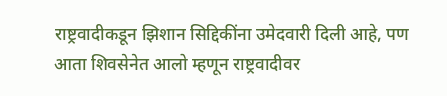राष्ट्रवादीकडून झिशान सिद्दिकींना उमेदवारी दिली आहे, पण आता शिवसेनेत आलो म्हणून राष्ट्रवादीवर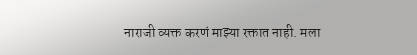नाराजी व्यक्त करणं माझ्या रक्तात नाही. मला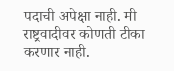पदाची अपेक्षा नाही. मी राष्ट्रवादीवर कोणती टीका करणार नाही.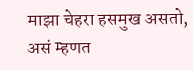माझा चेहरा हसमुख असतो, असं म्हणत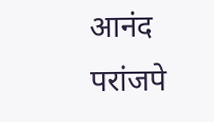आनंद परांजपे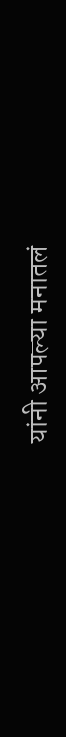यांनी आपल्या मनातलं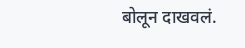बोलून दाखवलं.